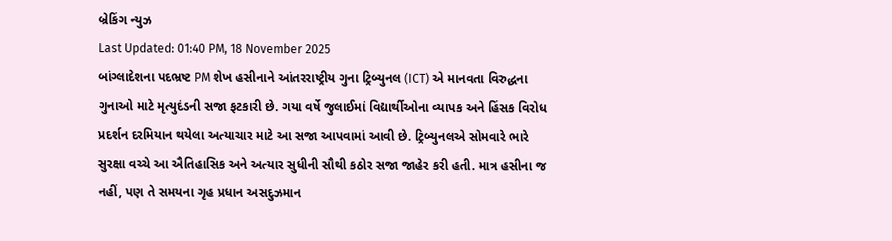બ્રેકિંગ ન્યુઝ
Last Updated: 01:40 PM, 18 November 2025
બાંગ્લાદેશના પદભ્રષ્ટ PM શેખ હસીનાને આંતરરાષ્ટ્રીય ગુના ટ્રિબ્યુનલ (ICT) એ માનવતા વિરુદ્ધના ગુનાઓ માટે મૃત્યુદંડની સજા ફટકારી છે. ગયા વર્ષે જુલાઈમાં વિદ્યાર્થીઓના વ્યાપક અને હિંસક વિરોધ પ્રદર્શન દરમિયાન થયેલા અત્યાચાર માટે આ સજા આપવામાં આવી છે. ટ્રિબ્યુનલએ સોમવારે ભારે સુરક્ષા વચ્ચે આ ઐતિહાસિક અને અત્યાર સુધીની સૌથી કઠોર સજા જાહેર કરી હતી. માત્ર હસીના જ નહીં, પણ તે સમયના ગૃહ પ્રધાન અસદુઝમાન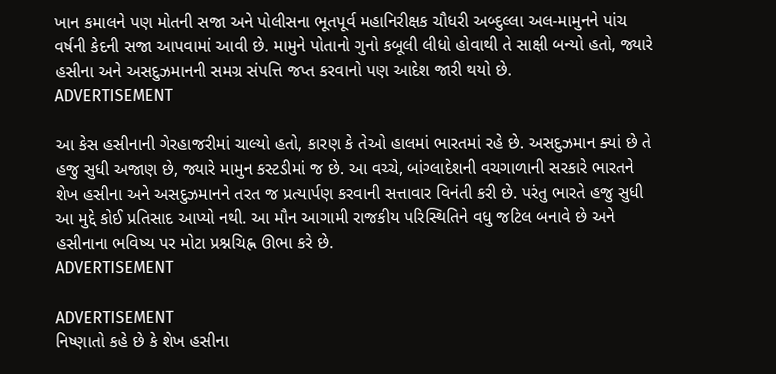ખાન કમાલને પણ મોતની સજા અને પોલીસના ભૂતપૂર્વ મહાનિરીક્ષક ચૌધરી અબ્દુલ્લા અલ-મામુનને પાંચ વર્ષની કેદની સજા આપવામાં આવી છે. મામુને પોતાનો ગુનો કબૂલી લીધો હોવાથી તે સાક્ષી બન્યો હતો, જ્યારે હસીના અને અસદુઝમાનની સમગ્ર સંપત્તિ જપ્ત કરવાનો પણ આદેશ જારી થયો છે.
ADVERTISEMENT

આ કેસ હસીનાની ગેરહાજરીમાં ચાલ્યો હતો, કારણ કે તેઓ હાલમાં ભારતમાં રહે છે. અસદુઝમાન ક્યાં છે તે હજુ સુધી અજાણ છે, જ્યારે મામુન કસ્ટડીમાં જ છે. આ વચ્ચે, બાંગ્લાદેશની વચગાળાની સરકારે ભારતને શેખ હસીના અને અસદુઝમાનને તરત જ પ્રત્યાર્પણ કરવાની સત્તાવાર વિનંતી કરી છે. પરંતુ ભારતે હજુ સુધી આ મુદ્દે કોઈ પ્રતિસાદ આપ્યો નથી. આ મૌન આગામી રાજકીય પરિસ્થિતિને વધુ જટિલ બનાવે છે અને હસીનાના ભવિષ્ય પર મોટા પ્રશ્નચિહ્ન ઊભા કરે છે.
ADVERTISEMENT

ADVERTISEMENT
નિષ્ણાતો કહે છે કે શેખ હસીના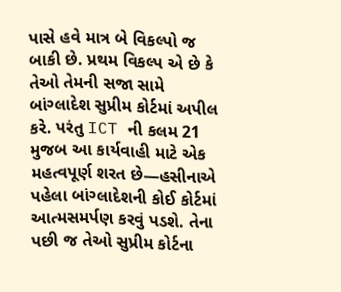પાસે હવે માત્ર બે વિકલ્પો જ બાકી છે. પ્રથમ વિકલ્પ એ છે કે તેઓ તેમની સજા સામે બાંગ્લાદેશ સુપ્રીમ કોર્ટમાં અપીલ કરે. પરંતુ ICT ની કલમ 21 મુજબ આ કાર્યવાહી માટે એક મહત્વપૂર્ણ શરત છે—હસીનાએ પહેલા બાંગ્લાદેશની કોઈ કોર્ટમાં આત્મસમર્પણ કરવું પડશે. તેના પછી જ તેઓ સુપ્રીમ કોર્ટના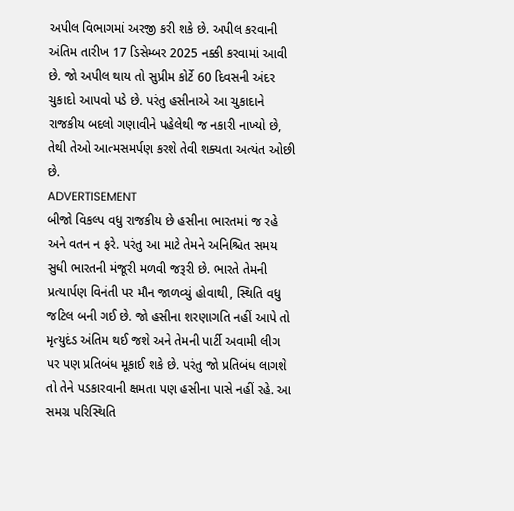અપીલ વિભાગમાં અરજી કરી શકે છે. અપીલ કરવાની અંતિમ તારીખ 17 ડિસેમ્બર 2025 નક્કી કરવામાં આવી છે. જો અપીલ થાય તો સુપ્રીમ કોર્ટે 60 દિવસની અંદર ચુકાદો આપવો પડે છે. પરંતુ હસીનાએ આ ચુકાદાને રાજકીય બદલો ગણાવીને પહેલેથી જ નકારી નાખ્યો છે, તેથી તેઓ આત્મસમર્પણ કરશે તેવી શક્યતા અત્યંત ઓછી છે.
ADVERTISEMENT
બીજો વિકલ્પ વધુ રાજકીય છે હસીના ભારતમાં જ રહે અને વતન ન ફરે. પરંતુ આ માટે તેમને અનિશ્ચિત સમય સુધી ભારતની મંજૂરી મળવી જરૂરી છે. ભારતે તેમની પ્રત્યાર્પણ વિનંતી પર મૌન જાળવ્યું હોવાથી, સ્થિતિ વધુ જટિલ બની ગઈ છે. જો હસીના શરણાગતિ નહીં આપે તો મૃત્યુદંડ અંતિમ થઈ જશે અને તેમની પાર્ટી અવામી લીગ પર પણ પ્રતિબંધ મૂકાઈ શકે છે. પરંતુ જો પ્રતિબંધ લાગશે તો તેને પડકારવાની ક્ષમતા પણ હસીના પાસે નહીં રહે. આ સમગ્ર પરિસ્થિતિ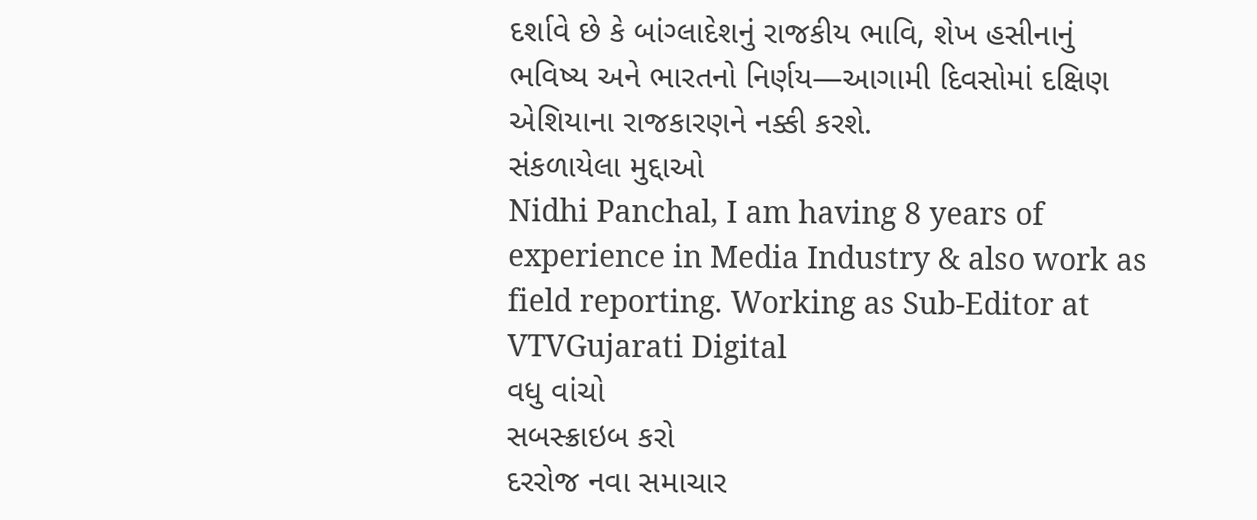દર્શાવે છે કે બાંગ્લાદેશનું રાજકીય ભાવિ, શેખ હસીનાનું ભવિષ્ય અને ભારતનો નિર્ણય—આગામી દિવસોમાં દક્ષિણ એશિયાના રાજકારણને નક્કી કરશે.
સંકળાયેલા મુદ્દાઓ
Nidhi Panchal, I am having 8 years of experience in Media Industry & also work as field reporting. Working as Sub-Editor at VTVGujarati Digital
વધુ વાંચો
સબસ્ક્રાઇબ કરો
દરરોજ નવા સમાચાર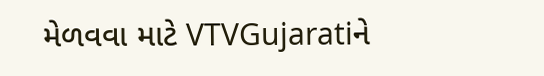મેળવવા માટે VTVGujaratiને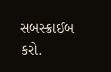સબસ્ક્રાઈબ કરો.